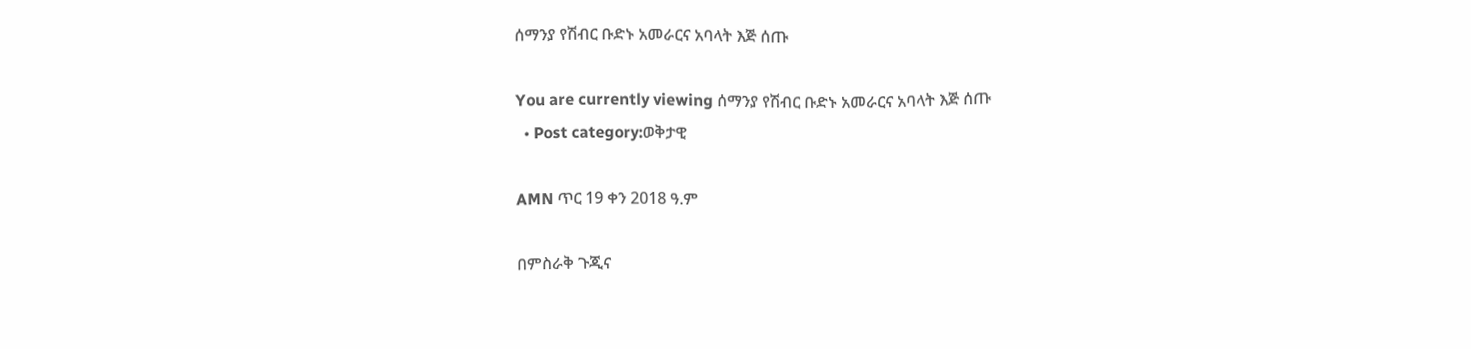ሰማንያ የሽብር ቡድኑ አመራርና አባላት እጅ ሰጡ

You are currently viewing ሰማንያ የሽብር ቡድኑ አመራርና አባላት እጅ ሰጡ
  • Post category:ወቅታዊ

AMN ጥር 19 ቀን 2018 ዓ.ም

በምስራቅ ጉጂና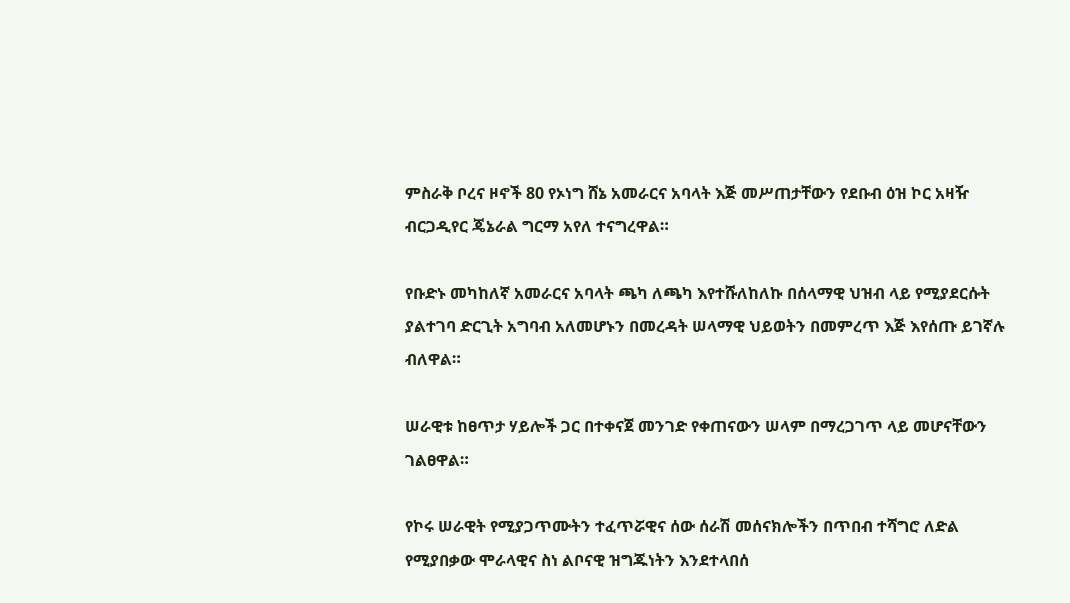ምስራቅ ቦረና ዞኖች 80 የኦነግ ሸኔ አመራርና አባላት እጅ መሥጠታቸውን የደቡብ ዕዝ ኮር አዛዥ ብርጋዲየር ጄኔራል ግርማ አየለ ተናግረዋል።

የቡድኑ መካከለኛ አመራርና አባላት ጫካ ለጫካ እየተሹለከለኩ በሰላማዊ ህዝብ ላይ የሚያደርሱት ያልተገባ ድርጊት አግባብ አለመሆኑን በመረዳት ሠላማዊ ህይወትን በመምረጥ እጅ እየሰጡ ይገኛሉ ብለዋል።

ሠራዊቱ ከፀጥታ ሃይሎች ጋር በተቀናጀ መንገድ የቀጠናውን ሠላም በማረጋገጥ ላይ መሆናቸውን ገልፀዋል።

የኮሩ ሠራዊት የሚያጋጥሙትን ተፈጥሯዊና ሰው ሰራሽ መሰናክሎችን በጥበብ ተሻግሮ ለድል የሚያበቃው ሞራላዊና ስነ ልቦናዊ ዝግጁነትን እንደተላበሰ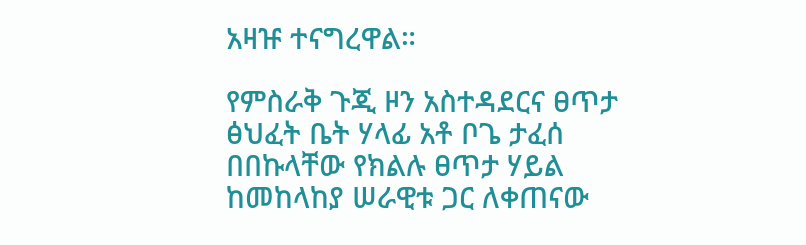አዛዡ ተናግረዋል።

የምስራቅ ጉጂ ዞን አስተዳደርና ፀጥታ ፅህፈት ቤት ሃላፊ አቶ ቦጌ ታፈሰ በበኩላቸው የክልሉ ፀጥታ ሃይል ከመከላከያ ሠራዊቱ ጋር ለቀጠናው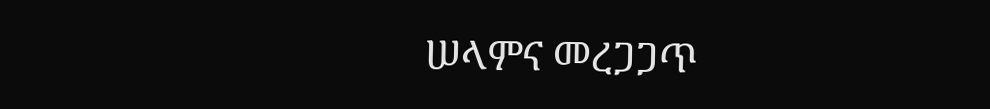ሠላምና መረጋጋጥ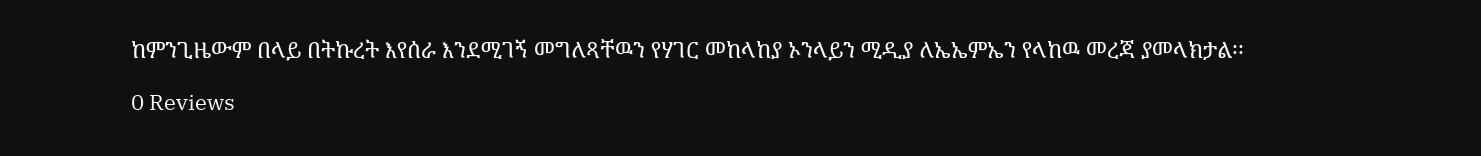ከምንጊዜውም በላይ በትኩረት እየሰራ እንደሚገኝ መግለጻቸዉን የሃገር መከላከያ ኦንላይን ሚዲያ ለኤኤምኤን የላከዉ መረጃ ያመላክታል፡፡

0 Reviews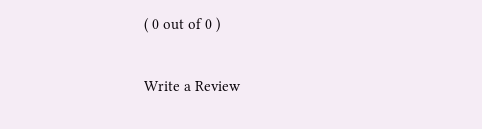( 0 out of 0 )

Write a Review